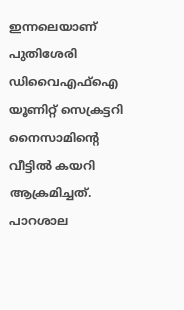ഇന്നലെയാണ് പുതിശേരി ഡിവൈഎഫ്ഐ യൂണിറ്റ് സെക്രട്ടറി  നൈസാമിന്‍റെ വീട്ടിൽ കയറി ആക്രമിച്ചത്. പാറശാല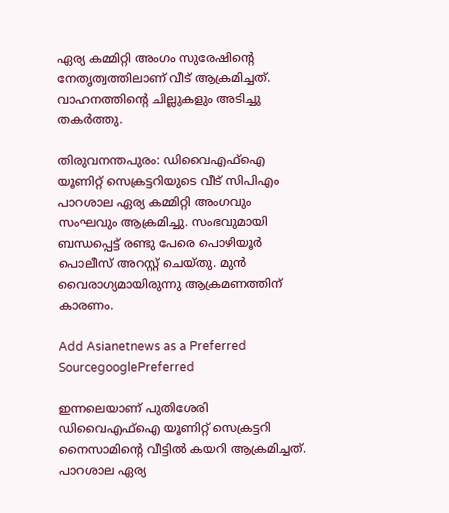ഏര്യ കമ്മിറ്റി അംഗം സുരേഷിന്‍റെ   നേതൃത്വത്തിലാണ് വീട് ആക്രമിച്ചത്. വാഹനത്തിന്‍റെ ചില്ലുകളും അടിച്ചു തകർത്തു.

തിരുവനന്തപുരം: ഡിവൈഎഫ്ഐ യൂണിറ്റ് സെക്രട്ടറിയുടെ വീട് സിപിഎം പാറശാല ഏര്യ കമ്മിറ്റി അംഗവും സംഘവും ആക്രമിച്ചു. സംഭവുമായി ബന്ധപ്പെട്ട് രണ്ടു പേരെ പൊഴിയൂർ പൊലീസ് അറസ്റ്റ് ചെയ്തു. മുൻ വൈരാഗ്യമായിരുന്നു ആക്രമണത്തിന് കാരണം.

Add Asianetnews as a Preferred SourcegooglePreferred

ഇന്നലെയാണ് പുതിശേരി ഡിവൈഎഫ്ഐ യൂണിറ്റ് സെക്രട്ടറി നൈസാമിന്‍റെ വീട്ടിൽ കയറി ആക്രമിച്ചത്. പാറശാല ഏര്യ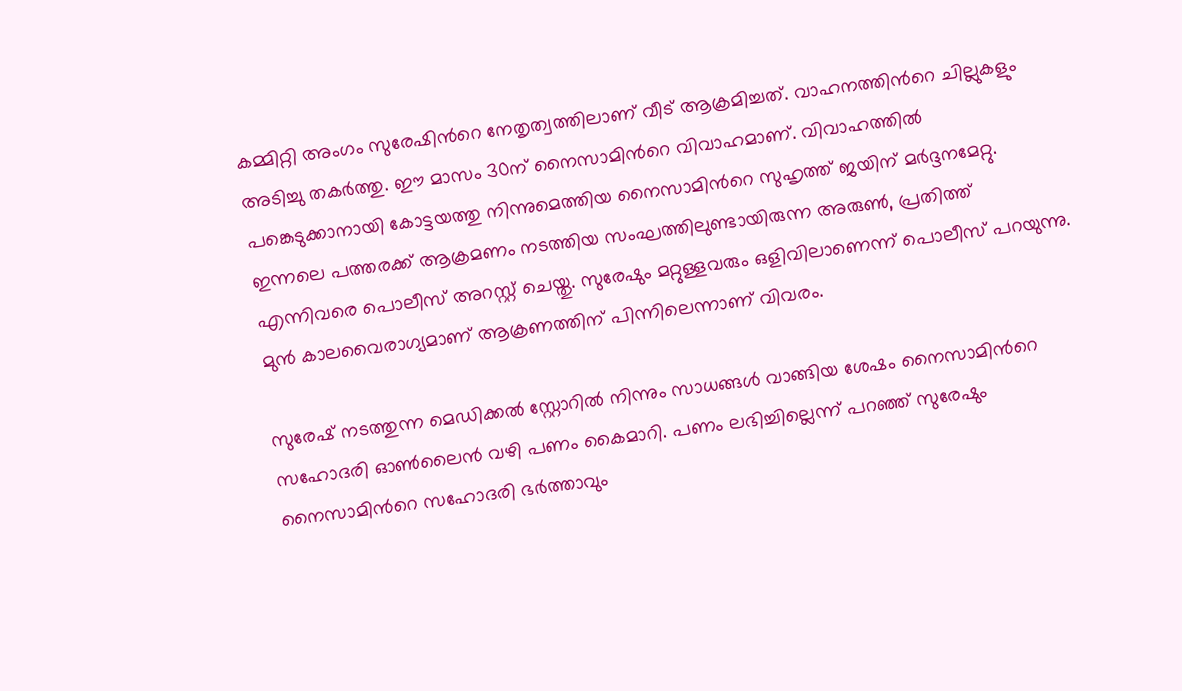കമ്മിറ്റി അംഗം സുരേഷിന്‍റെ നേതൃത്വത്തിലാണ് വീട് ആക്രമിച്ചത്. വാഹനത്തിന്‍റെ ചില്ലുകളും അടിച്ചു തകർത്തു. ഈ മാസം 30ന് നൈസാമിന്‍റെ വിവാഹമാണ്. വിവാഹത്തിൽ പങ്കെടുക്കാനായി കോട്ടയത്തു നിന്നുമെത്തിയ നൈസാമിന്‍റെ സുഹൃത്ത് ജയിന് മ‍ർദ്ദനമേറ്റു. ഇന്നലെ പത്തരക്ക് ആക്രമണം നടത്തിയ സംഘത്തിലുണ്ടായിരുന്ന അരുണ്‍, പ്രതിത്ത് എന്നിവരെ പൊലീസ് അറസ്റ്റ് ചെയ്തു. സുരേഷും മറ്റുള്ളവരും ഒളിവിലാണെന്ന് പൊലീസ് പറയുന്നു. മുൻ കാലവൈരാഗ്യമാണ് ആക്രണത്തിന് പിന്നിലെന്നാണ് വിവരം.

സുരേഷ് നടത്തുന്ന മെഡിക്കൽ സ്റ്റോറിൽ നിന്നും സാധങ്ങള്‍ വാങ്ങിയ ശേഷം നൈസാമിന്‍റെ സഹോദരി ഓണ്‍ലൈൻ വഴി പണം കൈമാറി. പണം ലഭിച്ചില്ലെന്ന് പറഞ്ഞ് സുരേഷും നൈസാമിന്‍റെ സഹോദരി ഭർത്താവും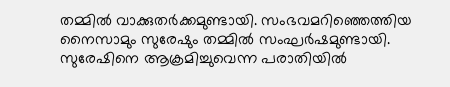തമ്മിൽ വാക്കുതർക്കമുണ്ടായി. സംഭവമറിഞ്ഞെത്തിയ നൈസാമും സുരേഷും തമ്മിൽ സംഘർഷമുണ്ടായി. സുരേഷിനെ ആക്രമിച്ചുവെന്ന പരാതിയിൽ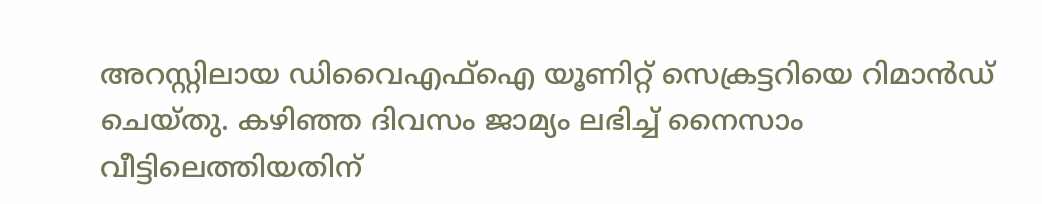അറസ്റ്റിലായ ഡിവൈഎഫ്ഐ യൂണിറ്റ് സെക്രട്ടറിയെ റിമാൻഡ് ചെയ്തു. കഴിഞ്ഞ ദിവസം ജാമ്യം ലഭിച്ച് നൈസാം വീട്ടിലെത്തിയതിന്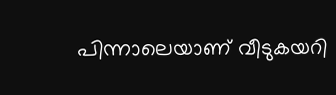പിന്നാലെയാണ് വീടുകയറി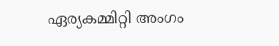ഏര്യകമ്മിറ്റി അംഗം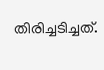തിരിച്ചടിച്ചത്.